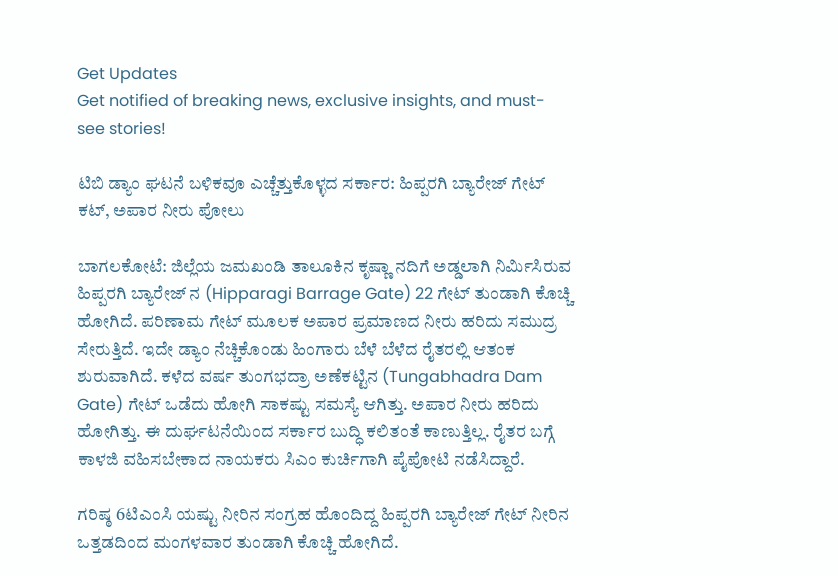Get Updates
Get notified of breaking news, exclusive insights, and must-see stories!

ಟಿಬಿ ಡ್ಯಾಂ ಘಟನೆ ಬಳಿಕವೂ ಎಚ್ಚೆತ್ತುಕೊಳ್ಳದ ಸರ್ಕಾರ: ಹಿಪ್ಪರಗಿ ಬ್ಯಾರೇಜ್ ಗೇಟ್ ಕಟ್, ಅಪಾರ ನೀರು ಪೋಲು

ಬಾಗಲಕೋಟೆ: ಜಿಲ್ಲೆಯ ಜಮಖಂಡಿ ತಾಲೂಕಿನ ಕೃಷ್ಣಾ ನದಿಗೆ ಅಡ್ಡಲಾಗಿ ನಿರ್ಮಿಸಿರುವ ಹಿಪ್ಪರಗಿ ಬ್ಯಾರೇಜ್ ನ (Hipparagi Barrage Gate) 22 ಗೇಟ್ ತುಂಡಾಗಿ ಕೊಚ್ಚಿ ಹೋಗಿದೆ. ಪರಿಣಾಮ ಗೇಟ್ ಮೂಲಕ ಅಪಾರ ಪ್ರಮಾಣದ ನೀರು ಹರಿದು ಸಮುದ್ರ ಸೇರುತ್ತಿದೆ. ಇದೇ ಡ್ಯಾಂ ನೆಚ್ಚಿಕೊಂಡು ಹಿಂಗಾರು ಬೆಳೆ ಬೆಳೆದ ರೈತರಲ್ಲಿ ಆತಂಕ ಶುರುವಾಗಿದೆ. ಕಳೆದ ವರ್ಷ ತುಂಗಭದ್ರಾ ಅಣೆಕಟ್ಟಿನ (Tungabhadra Dam Gate) ಗೇಟ್ ಒಡೆದು ಹೋಗಿ ಸಾಕಷ್ಟು ಸಮಸ್ಯೆ ಆಗಿತ್ತು. ಅಪಾರ ನೀರು ಹರಿದು ಹೋಗಿತ್ತು. ಈ ದುರ್ಘಟನೆಯಿಂದ ಸರ್ಕಾರ ಬುದ್ಧಿ ಕಲಿತಂತೆ ಕಾಣುತ್ತಿಲ್ಲ. ರೈತರ ಬಗ್ಗೆ ಕಾಳಜಿ ವಹಿಸಬೇಕಾದ ನಾಯಕರು ಸಿಎಂ ಕುರ್ಚಿಗಾಗಿ ಪೈಪೋಟಿ ನಡೆಸಿದ್ದಾರೆ.

ಗರಿಷ್ಠ 6ಟಿಎಂಸಿ ಯಷ್ಟು ನೀರಿನ ಸಂಗ್ರಹ ಹೊಂದಿದ್ದ ಹಿಪ್ಪರಗಿ ಬ್ಯಾರೇಜ್ ಗೇಟ್‌ ನೀರಿನ ಒತ್ತಡದಿಂದ ಮಂಗಳವಾರ ತುಂಡಾಗಿ ಕೊಚ್ಚಿ ಹೋಗಿದೆ.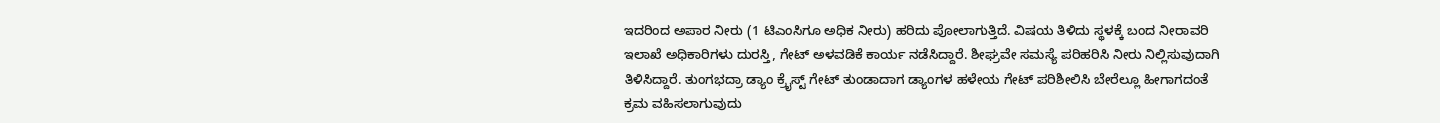ಇದರಿಂದ ಅಪಾರ ನೀರು (1 ಟಿಎಂಸಿಗೂ ಅಧಿಕ ನೀರು) ಹರಿದು ಪೋಲಾಗುತ್ತಿದೆ. ವಿಷಯ ತಿಳಿದು ಸ್ಥಳಕ್ಕೆ ಬಂದ ನೀರಾವರಿ ಇಲಾಖೆ ಅಧಿಕಾರಿಗಳು ದುರಸ್ತಿ, ಗೇಟ್ ಅಳವಡಿಕೆ ಕಾರ್ಯ ನಡೆಸಿದ್ದಾರೆ. ಶೀಘ್ರವೇ ಸಮಸ್ಯೆ ಪರಿಹರಿಸಿ ನೀರು ನಿಲ್ಲಿಸುವುದಾಗಿ ತಿಳಿಸಿದ್ದಾರೆ. ತುಂಗಭದ್ರಾ ಡ್ಯಾಂ ಕ್ರೈಸ್ಟ್ ಗೇಟ್ ತುಂಡಾದಾಗ ಡ್ಯಾಂಗಳ ಹಳೇಯ ಗೇಟ್ ಪರಿಶೀಲಿಸಿ ಬೇರೆಲ್ಲೂ ಹೀಗಾಗದಂತೆ ಕ್ರಮ ವಹಿಸಲಾಗುವುದು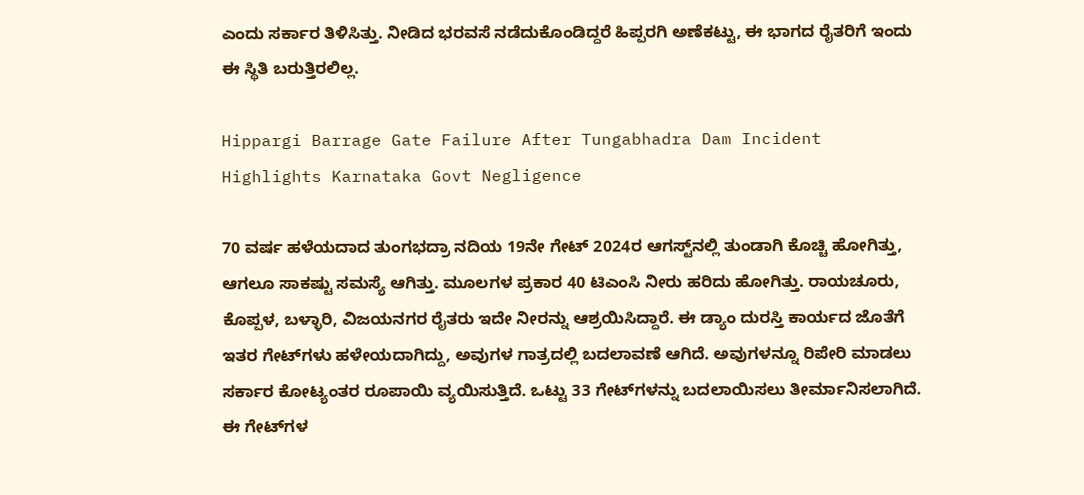ಎಂದು ಸರ್ಕಾರ ತಿಳಿಸಿತ್ತು. ನೀಡಿದ ಭರವಸೆ ನಡೆದುಕೊಂಡಿದ್ದರೆ ಹಿಪ್ಪರಗಿ ಅಣೆಕಟ್ಟು, ಈ ಭಾಗದ ರೈತರಿಗೆ ಇಂದು ಈ ಸ್ಥಿತಿ ಬರುತ್ತಿರಲಿಲ್ಲ.

Hippargi Barrage Gate Failure After Tungabhadra Dam Incident Highlights Karnataka Govt Negligence

70 ವರ್ಷ ಹಳೆಯದಾದ ತುಂಗಭದ್ರಾ ನದಿಯ 19ನೇ ಗೇಟ್ 2024ರ ಆಗಸ್ಟ್‌ನಲ್ಲಿ ತುಂಡಾಗಿ ಕೊಚ್ಚಿ ಹೋಗಿತ್ತು, ಆಗಲೂ ಸಾಕಷ್ಟು ಸಮಸ್ಯೆ ಆಗಿತ್ತು. ಮೂಲಗಳ ಪ್ರಕಾರ 40 ಟಿಎಂಸಿ ನೀರು ಹರಿದು ಹೋಗಿತ್ತು. ರಾಯಚೂರು, ಕೊಪ್ಪಳ, ಬಳ್ಳಾರಿ, ವಿಜಯನಗರ ರೈತರು ಇದೇ ನೀರನ್ನು ಆಶ್ರಯಿಸಿದ್ದಾರೆ. ಈ ಡ್ಯಾಂ ದುರಸ್ತಿ ಕಾರ್ಯದ ಜೊತೆಗೆ ಇತರ ಗೇಟ್‌ಗಳು ಹಳೇಯದಾಗಿದ್ದು, ಅವುಗಳ ಗಾತ್ರದಲ್ಲಿ ಬದಲಾವಣೆ ಆಗಿದೆ. ಅವುಗಳನ್ನೂ ರಿಪೇರಿ ಮಾಡಲು ಸರ್ಕಾರ ಕೋಟ್ಯಂತರ ರೂಪಾಯಿ ವ್ಯಯಿಸುತ್ತಿದೆ. ಒಟ್ಟು 33 ಗೇಟ್‌ಗಳನ್ನು ಬದಲಾಯಿಸಲು ತೀರ್ಮಾನಿಸಲಾಗಿದೆ. ಈ ಗೇಟ್‌ಗಳ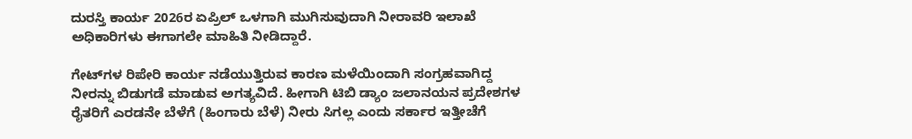ದುರಸ್ತಿ ಕಾರ್ಯ 2026ರ ಏಪ್ರಿಲ್ ಒಳಗಾಗಿ ಮುಗಿಸುವುದಾಗಿ ನೀರಾವರಿ ಇಲಾಖೆ ಅಧಿಕಾರಿಗಳು ಈಗಾಗಲೇ ಮಾಹಿತಿ ನೀಡಿದ್ದಾರೆ.

ಗೇಟ್‌ಗಳ ರಿಪೇರಿ ಕಾರ್ಯ ನಡೆಯುತ್ತಿರುವ ಕಾರಣ ಮಳೆಯಿಂದಾಗಿ ಸಂಗ್ರಹವಾಗಿದ್ದ ನೀರನ್ನು ಬಿಡುಗಡೆ ಮಾಡುವ ಅಗತ್ಯವಿದೆ. ಹೀಗಾಗಿ ಟಿಬಿ ಡ್ಯಾಂ ಜಲಾನಯನ ಪ್ರದೇಶಗಳ ರೈತರಿಗೆ ಎರಡನೇ ಬೆಳೆಗೆ (ಹಿಂಗಾರು ಬೆಳೆ) ನೀರು ಸಿಗಲ್ಲ ಎಂದು ಸರ್ಕಾರ ಇತ್ತೀಚೆಗೆ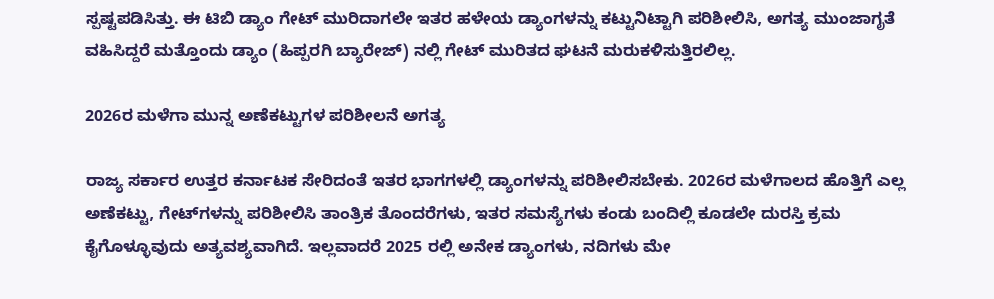ಸ್ಪಷ್ಟಪಡಿಸಿತ್ತು. ಈ ಟಿಬಿ ಡ್ಯಾಂ ಗೇಟ್ ಮುರಿದಾಗಲೇ ಇತರ ಹಳೇಯ ಡ್ಯಾಂಗಳನ್ನು ಕಟ್ಟುನಿಟ್ಟಾಗಿ ಪರಿಶೀಲಿಸಿ, ಅಗತ್ಯ ಮುಂಜಾಗೃತೆ ವಹಿಸಿದ್ದರೆ ಮತ್ತೊಂದು ಡ್ಯಾಂ (ಹಿಪ್ಪರಗಿ ಬ್ಯಾರೇಜ್) ನಲ್ಲಿ ಗೇಟ್ ಮುರಿತದ ಘಟನೆ ಮರುಕಳಿಸುತ್ತಿರಲಿಲ್ಲ.

2026ರ ಮಳೆಗಾ ಮುನ್ನ ಅಣೆಕಟ್ಟುಗಳ ಪರಿಶೀಲನೆ ಅಗತ್ಯ

ರಾಜ್ಯ ಸರ್ಕಾರ ಉತ್ತರ ಕರ್ನಾಟಕ ಸೇರಿದಂತೆ ಇತರ ಭಾಗಗಳಲ್ಲಿ ಡ್ಯಾಂಗಳನ್ನು ಪರಿಶೀಲಿಸಬೇಕು. 2026ರ ಮಳೆಗಾಲದ ಹೊತ್ತಿಗೆ ಎಲ್ಲ ಅಣೆಕಟ್ಟು, ಗೇಟ್‌ಗಳನ್ನು ಪರಿಶೀಲಿಸಿ ತಾಂತ್ರಿಕ ತೊಂದರೆಗಳು, ಇತರ ಸಮಸ್ಯೆಗಳು ಕಂಡು ಬಂದಿಲ್ಲಿ ಕೂಡಲೇ ದುರಸ್ತಿ ಕ್ರಮ ಕೈಗೊಳ್ಳೂವುದು ಅತ್ಯವಶ್ಯವಾಗಿದೆ. ಇಲ್ಲವಾದರೆ 2025 ರಲ್ಲಿ ಅನೇಕ ಡ್ಯಾಂಗಳು, ನದಿಗಳು ಮೇ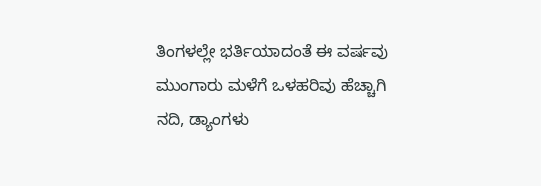ತಿಂಗಳಲ್ಲೇ ಭರ್ತಿಯಾದಂತೆ ಈ ವರ್ಷವು ಮುಂಗಾರು ಮಳೆಗೆ ಒಳಹರಿವು ಹೆಚ್ಚಾಗಿ ನದಿ, ಡ್ಯಾಂಗಳು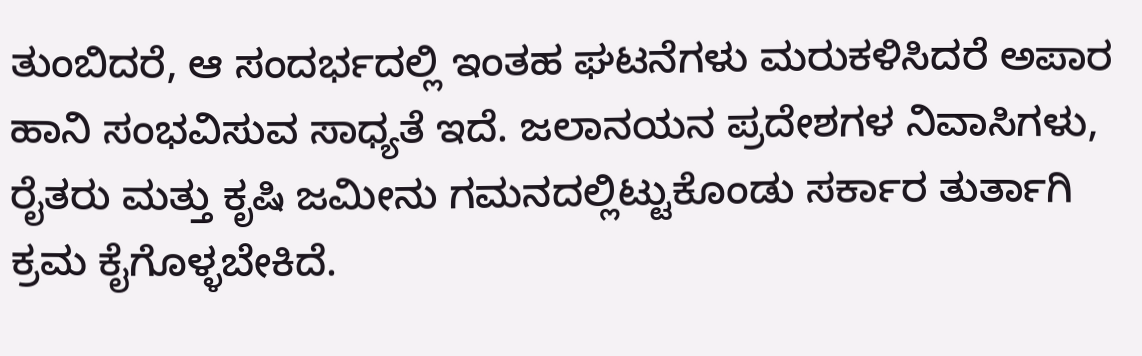ತುಂಬಿದರೆ, ಆ ಸಂದರ್ಭದಲ್ಲಿ ಇಂತಹ ಘಟನೆಗಳು ಮರುಕಳಿಸಿದರೆ ಅಪಾರ ಹಾನಿ ಸಂಭವಿಸುವ ಸಾಧ್ಯತೆ ಇದೆ. ಜಲಾನಯನ ಪ್ರದೇಶಗಳ ನಿವಾಸಿಗಳು, ರೈತರು ಮತ್ತು ಕೃಷಿ ಜಮೀನು ಗಮನದಲ್ಲಿಟ್ಟುಕೊಂಡು ಸರ್ಕಾರ ತುರ್ತಾಗಿ ಕ್ರಮ ಕೈಗೊಳ್ಳಬೇಕಿದೆ.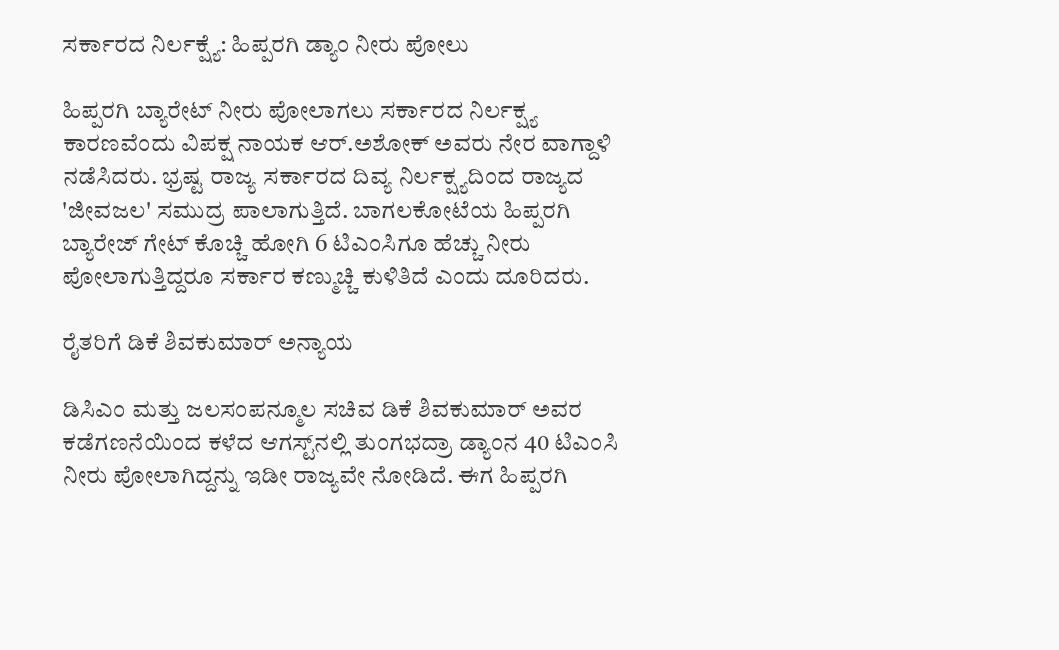ಸರ್ಕಾರದ ನಿರ್ಲಕ್ಷ್ಯೆ: ಹಿಪ್ಪರಗಿ ಡ್ಯಾಂ ನೀರು ಪೋಲು

ಹಿಪ್ಪರಗಿ ಬ್ಯಾರೇಟ್ ನೀರು ಪೋಲಾಗಲು ಸರ್ಕಾರದ ನಿರ್ಲಕ್ಷ್ಯ ಕಾರಣವೆಂದು ವಿಪಕ್ಷ ನಾಯಕ ಆರ್.ಅಶೋಕ್ ಅವರು ನೇರ ವಾಗ್ದಾಳಿ ನಡೆಸಿದರು. ಭ್ರಷ್ಟ ರಾಜ್ಯ ಸರ್ಕಾರದ ದಿವ್ಯ ನಿರ್ಲಕ್ಷ್ಯದಿಂದ ರಾಜ್ಯದ 'ಜೀವಜಲ' ಸಮುದ್ರ ಪಾಲಾಗುತ್ತಿದೆ. ಬಾಗಲಕೋಟೆಯ ಹಿಪ್ಪರಗಿ ಬ್ಯಾರೇಜ್ ಗೇಟ್ ಕೊಚ್ಚಿ ಹೋಗಿ 6 ಟಿಎಂಸಿಗೂ ಹೆಚ್ಚು ನೀರು ಪೋಲಾಗುತ್ತಿದ್ದರೂ ಸರ್ಕಾರ ಕಣ್ಮುಚ್ಚಿ ಕುಳಿತಿದೆ ಎಂದು ದೂರಿದರು.

ರೈತರಿಗೆ ಡಿಕೆ ಶಿವಕುಮಾರ್ ಅನ್ಯಾಯ

ಡಿಸಿಎಂ ಮತ್ತು ಜಲಸಂಪನ್ಮೂಲ ಸಚಿವ ಡಿಕೆ ಶಿವಕುಮಾರ್ ಅವರ ಕಡೆಗಣನೆಯಿಂದ ಕಳೆದ ಆಗಸ್ಟ್‌ನಲ್ಲಿ ತುಂಗಭದ್ರಾ ಡ್ಯಾಂನ 40 ಟಿಎಂಸಿ ನೀರು ಪೋಲಾಗಿದ್ದನ್ನು ಇಡೀ ರಾಜ್ಯವೇ ನೋಡಿದೆ. ಈಗ ಹಿಪ್ಪರಗಿ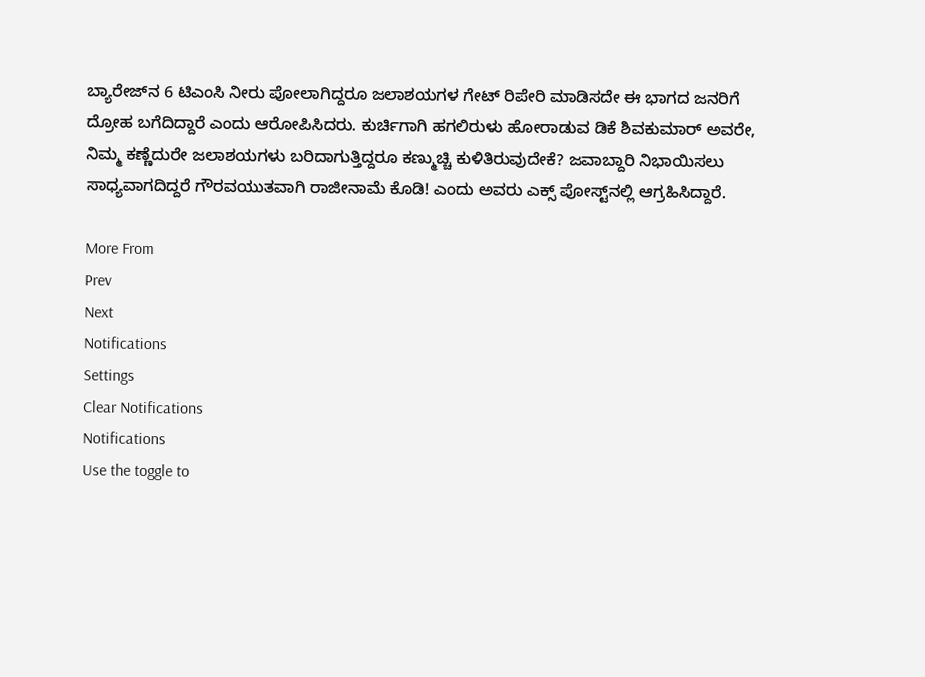ಬ್ಯಾರೇಜ್‌ನ 6 ಟಿಎಂಸಿ ನೀರು ಪೋಲಾಗಿದ್ದರೂ ಜಲಾಶಯಗಳ ಗೇಟ್‌ ರಿಪೇರಿ ಮಾಡಿಸದೇ ಈ ಭಾಗದ ಜನರಿಗೆ ದ್ರೋಹ ಬಗೆದಿದ್ದಾರೆ ಎಂದು ಆರೋಪಿಸಿದರು. ಕುರ್ಚಿಗಾಗಿ ಹಗಲಿರುಳು ಹೋರಾಡುವ ಡಿಕೆ ಶಿವಕುಮಾರ್ ಅವರೇ, ನಿಮ್ಮ ಕಣ್ಣೆದುರೇ ಜಲಾಶಯಗಳು ಬರಿದಾಗುತ್ತಿದ್ದರೂ ಕಣ್ಮುಚ್ಚಿ ಕುಳಿತಿರುವುದೇಕೆ? ಜವಾಬ್ದಾರಿ ನಿಭಾಯಿಸಲು ಸಾಧ್ಯವಾಗದಿದ್ದರೆ ಗೌರವಯುತವಾಗಿ ರಾಜೀನಾಮೆ ಕೊಡಿ! ಎಂದು ಅವರು ಎಕ್ಸ್‌ ಪೋಸ್ಟ್‌ನಲ್ಲಿ ಆಗ್ರಹಿಸಿದ್ದಾರೆ.

More From
Prev
Next
Notifications
Settings
Clear Notifications
Notifications
Use the toggle to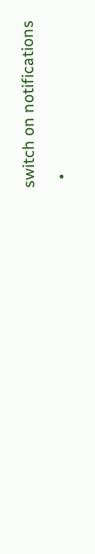switch on notifications
  •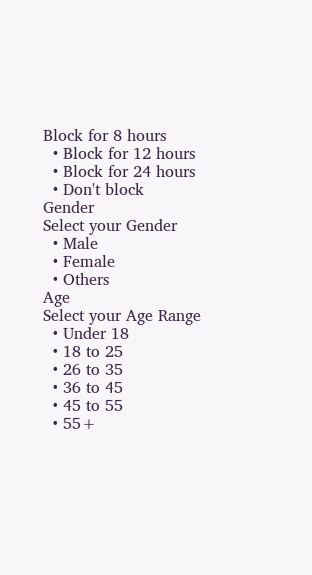Block for 8 hours
  • Block for 12 hours
  • Block for 24 hours
  • Don't block
Gender
Select your Gender
  • Male
  • Female
  • Others
Age
Select your Age Range
  • Under 18
  • 18 to 25
  • 26 to 35
  • 36 to 45
  • 45 to 55
  • 55+